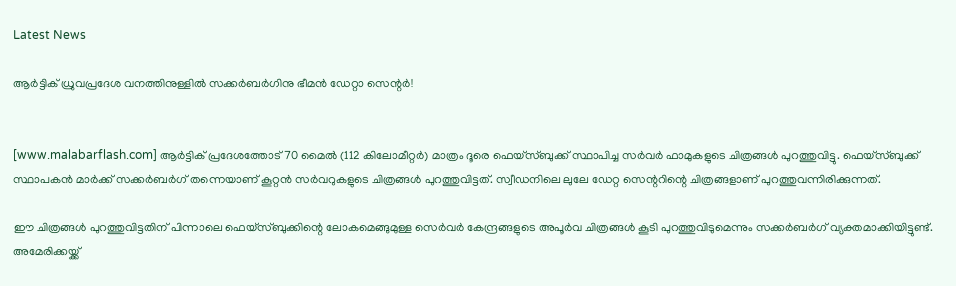Latest News

ആര്‍ട്ടിക് ധ്രുവപ്രദേശ വനത്തിനുള്ളില്‍ സക്കര്‍ബര്‍ഗിനു ഭീമന്‍ ഡേറ്റാ സെന്റര്‍!


[www.malabarflash.com] ആര്‍ട്ടിക് പ്രദേശത്തോട് 70 മൈല്‍ (112 കിലോമീറ്റര്‍) മാത്രം ദൂരെ ഫെയ്‌സ്ബുക്ക് സ്ഥാപിച്ച സര്‍വര്‍ ഫാമുകളുടെ ചിത്രങ്ങള്‍ പുറത്തുവിട്ടു. ഫെയ്‌സ്ബുക്ക് സ്ഥാപകന്‍ മാര്‍ക്ക് സക്കര്‍ബര്‍ഗ് തന്നെയാണ് കൂറ്റന്‍ സര്‍വറുകളുടെ ചിത്രങ്ങള്‍ പുറത്തുവിട്ടത്. സ്വീഡനിലെ ലുലേ ഡേറ്റ സെന്ററിന്റെ ചിത്രങ്ങളാണ് പുറത്തുവന്നിരിക്കുന്നത്.

ഈ ചിത്രങ്ങള്‍ പുറത്തുവിട്ടതിന് പിന്നാലെ ഫെയ്‌സ്ബുക്കിന്റെ ലോകമെങ്ങുമുള്ള സെര്‍വര്‍ കേന്ദ്രങ്ങളുടെ അപൂര്‍വ ചിത്രങ്ങള്‍ കൂടി പുറത്തുവിടുമെന്നും സക്കര്‍ബര്‍ഗ് വ്യക്തമാക്കിയിട്ടുണ്ട്. അമേരിക്കയ്ക്ക്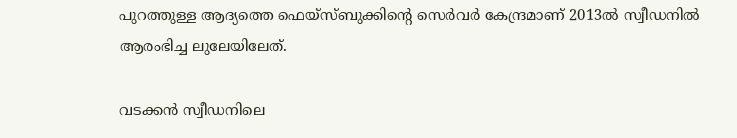പുറത്തുള്ള ആദ്യത്തെ ഫെയ്‌സ്ബുക്കിന്റെ സെര്‍വര്‍ കേന്ദ്രമാണ് 2013ല്‍ സ്വീഡനില്‍ ആരംഭിച്ച ലുലേയിലേത്.

വടക്കന്‍ സ്വീഡനിലെ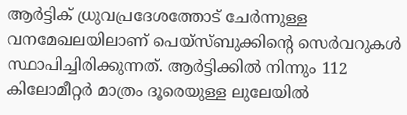ആര്‍ട്ടിക് ധ്രുവപ്രദേശത്തോട് ചേര്‍ന്നുള്ള വനമേഖലയിലാണ് പെയ്‌സ്ബുക്കിന്റെ സെര്‍വറുകള്‍ സ്ഥാപിച്ചിരിക്കുന്നത്. ആര്‍ട്ടിക്കില്‍ നിന്നും 112 കിലോമീറ്റര്‍ മാത്രം ദൂരെയുള്ള ലുലേയില്‍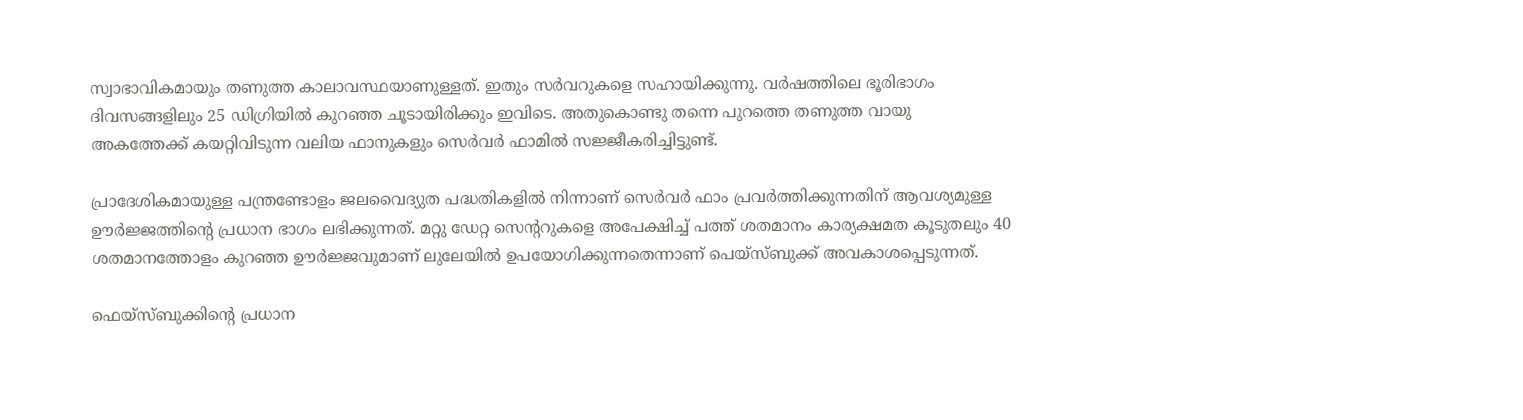സ്വാഭാവികമായും തണുത്ത കാലാവസ്ഥയാണുള്ളത്. ഇതും സര്‍വറുകളെ സഹായിക്കുന്നു. വര്‍ഷത്തിലെ ഭൂരിഭാഗം ദിവസങ്ങളിലും 25 ഡിഗ്രിയില്‍ കുറഞ്ഞ ചൂടായിരിക്കും ഇവിടെ. അതുകൊണ്ടു തന്നെ പുറത്തെ തണുത്ത വായു അകത്തേക്ക് കയറ്റിവിടുന്ന വലിയ ഫാനുകളും സെര്‍വര്‍ ഫാമില്‍ സജ്ജീകരിച്ചിട്ടുണ്ട്.

പ്രാദേശികമായുള്ള പന്ത്രണ്ടോളം ജലവൈദ്യുത പദ്ധതികളില്‍ നിന്നാണ് സെര്‍വര്‍ ഫാം പ്രവര്‍ത്തിക്കുന്നതിന് ആവശ്യമുള്ള ഊര്‍ജ്ജത്തിന്റെ പ്രധാന ഭാഗം ലഭിക്കുന്നത്. മറ്റു ഡേറ്റ സെന്ററുകളെ അപേക്ഷിച്ച് പത്ത് ശതമാനം കാര്യക്ഷമത കൂടുതലും 40 ശതമാനത്തോളം കുറഞ്ഞ ഊര്‍ജ്ജവുമാണ് ലുലേയില്‍ ഉപയോഗിക്കുന്നതെന്നാണ് പെയ്‌സ്ബുക്ക് അവകാശപ്പെടുന്നത്.

ഫെയ്‌സ്ബുക്കിന്റെ പ്രധാന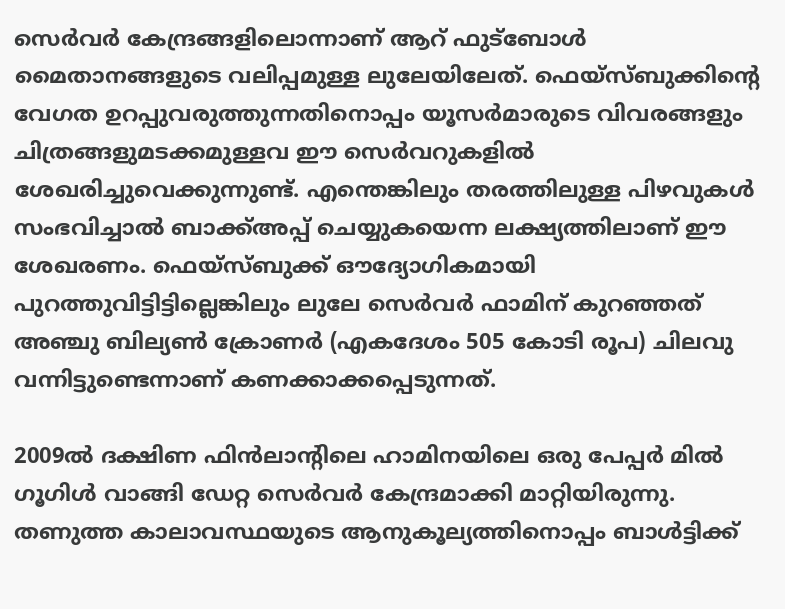സെര്‍വര്‍ കേന്ദ്രങ്ങളിലൊന്നാണ് ആറ് ഫുട്‌ബോള്‍ മൈതാനങ്ങളുടെ വലിപ്പമുള്ള ലുലേയിലേത്. ഫെയ്‌സ്ബുക്കിന്റെ വേഗത ഉറപ്പുവരുത്തുന്നതിനൊപ്പം യൂസര്‍മാരുടെ വിവരങ്ങളും ചിത്രങ്ങളുമടക്കമുള്ളവ ഈ സെര്‍വറുകളില്‍ ശേഖരിച്ചുവെക്കുന്നുണ്ട്. എന്തെങ്കിലും തരത്തിലുള്ള പിഴവുകള്‍ സംഭവിച്ചാല്‍ ബാക്ക്അപ്പ് ചെയ്യുകയെന്ന ലക്ഷ്യത്തിലാണ് ഈ ശേഖരണം. ഫെയ്‌സ്ബുക്ക് ഔദ്യോഗികമായി പുറത്തുവിട്ടിട്ടില്ലെങ്കിലും ലുലേ സെര്‍വര്‍ ഫാമിന് കുറഞ്ഞത് അഞ്ചു ബില്യണ്‍ ക്രോണര്‍ (എകദേശം 505 കോടി രൂപ) ചിലവു വന്നിട്ടുണ്ടെന്നാണ് കണക്കാക്കപ്പെടുന്നത്.

2009ല്‍ ദക്ഷിണ ഫിന്‍ലാന്റിലെ ഹാമിനയിലെ ഒരു പേപ്പര്‍ മില്‍ ഗൂഗിള്‍ വാങ്ങി ഡേറ്റ സെര്‍വര്‍ കേന്ദ്രമാക്കി മാറ്റിയിരുന്നു. തണുത്ത കാലാവസ്ഥയുടെ ആനുകൂല്യത്തിനൊപ്പം ബാള്‍ട്ടിക്ക്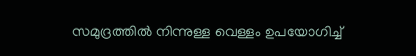സമുദ്രത്തില്‍ നിന്നുള്ള വെള്ളം ഉപയോഗിച്ച്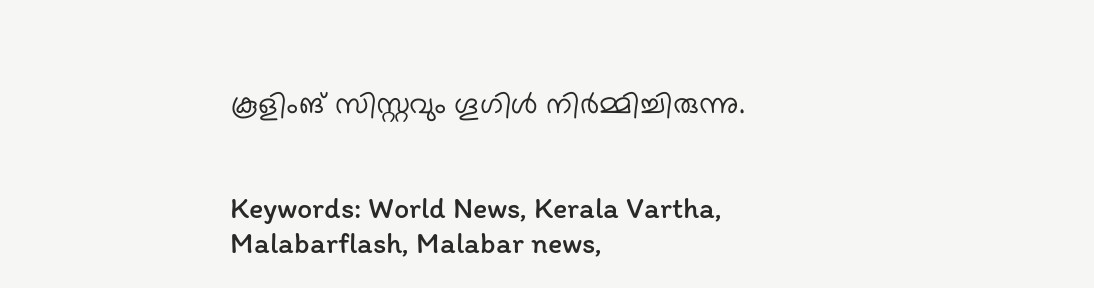കൂളിംങ് സിസ്റ്റവും ഗൂഗിള്‍ നിര്‍മ്മിച്ചിരുന്നു.


Keywords: World News, Kerala Vartha, Malabarflash, Malabar news,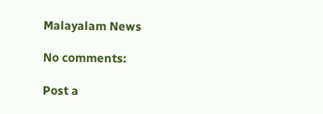Malayalam News

No comments:

Post a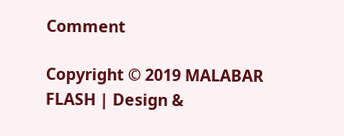Comment

Copyright © 2019 MALABAR FLASH | Design &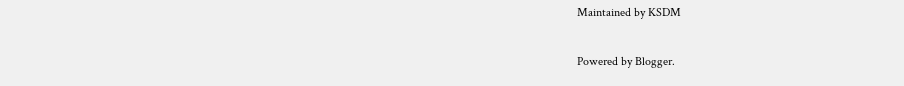Maintained by KSDM

Powered by Blogger.